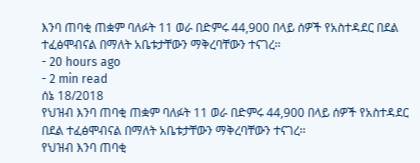እንባ ጠባቂ ጠቋም ባለፉት 11 ወራ በድምሩ 44,900 በላይ ሰዎች የአስተዳደር በደል ተፈፅሞብናል በማለት አቤቱታቸውን ማቅረባቸውን ተናገረ፡፡
- 20 hours ago
- 2 min read
ሰኔ 18/2018
የህዝብ እንባ ጠባቂ ጠቋም ባለፉት 11 ወራ በድምሩ 44,900 በላይ ሰዎች የአስተዳደር በደል ተፈፅሞብናል በማለት አቤቱታቸውን ማቅረባቸውን ተናገረ፡፡
የህዝብ እንባ ጠባቂ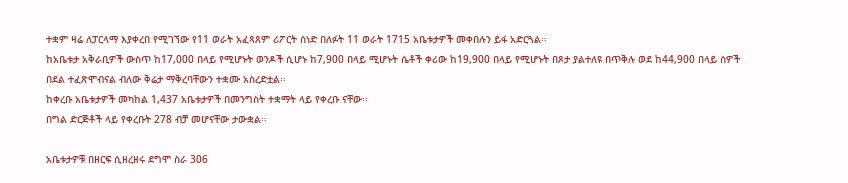ተቋም ዛሬ ለፓርላማ እያቀረበ የሚገኘው የ11 ወራት አፈጻጸም ሪፖርት ሰነድ በለፉት 11 ወራት 1715 አቤቱታዎች መቀበሉን ይፋ አድርጓል፡፡
ከአቤቱታ አቅራቢዎች ውስጥ ከ17,000 በላይ የሚሆኑት ወንዶች ሲሆኑ ከ7,900 በላይ ሚሆኑት ሴቶች ቀሪው ከ19,900 በላይ የሚሆኑት በጾታ ያልተለዩ በጥቅሉ ወደ ከ44,900 በላይ ሰዎች በደል ተፈጽሞብናል ብለው ቅሬታ ማቅረባቸውን ተቋሙ አስረድቷል፡፡
ከቀረቡ አቤቱታዎች መካከል 1,437 አቤቱታዎች በመንግስት ተቋማት ላይ የቀረቡ ናቸው፡፡
በግል ድርጅቶች ላይ የቀረቡት 278 ብቻ መሆናቸው ታውቋል፡፡

አቤቱታዎቹ በዘርፍ ሲዘረዘሩ ደግሞ ስራ 306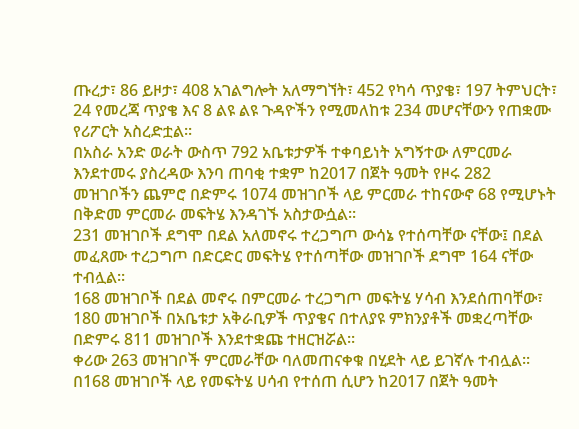ጡረታ፣ 86 ይዞታ፣ 408 አገልግሎት አለማግኘት፣ 452 የካሳ ጥያቄ፣ 197 ትምህርት፣ 24 የመረጃ ጥያቄ እና 8 ልዩ ልዩ ጉዳዮችን የሚመለከቱ 234 መሆናቸውን የጠቋሙ የሪፖርት አስረድቷል፡፡
በአስራ አንድ ወራት ውስጥ 792 አቤቱታዎች ተቀባይነት አግኝተው ለምርመራ እንደተመሩ ያስረዳው እንባ ጠባቂ ተቋም ከ2017 በጀት ዓመት የዞሩ 282 መዝገቦችን ጨምሮ በድምሩ 1074 መዝገቦች ላይ ምርመራ ተከናውኖ 68 የሚሆኑት በቅድመ ምርመራ መፍትሄ እንዳገኙ አስታውሷል፡፡
231 መዝገቦች ደግሞ በደል አለመኖሩ ተረጋግጦ ውሳኔ የተሰጣቸው ናቸው፤ በደል መፈጸሙ ተረጋግጦ በድርድር መፍትሄ የተሰጣቸው መዝገቦች ደግሞ 164 ናቸው ተብሏል፡፡
168 መዝገቦች በደል መኖሩ በምርመራ ተረጋግጦ መፍትሄ ሃሳብ እንደሰጠባቸው፣ 180 መዝገቦች በአቤቱታ አቅራቢዎች ጥያቄና በተለያዩ ምክንያቶች መቋረጣቸው በድምሩ 811 መዝገቦች እንደተቋጩ ተዘርዝሯል፡፡
ቀሪው 263 መዝገቦች ምርመራቸው ባለመጠናቀቁ በሂደት ላይ ይገኛሉ ተብሏል፡፡
በ168 መዝገቦች ላይ የመፍትሄ ሀሳብ የተሰጠ ሲሆን ከ2017 በጀት ዓመት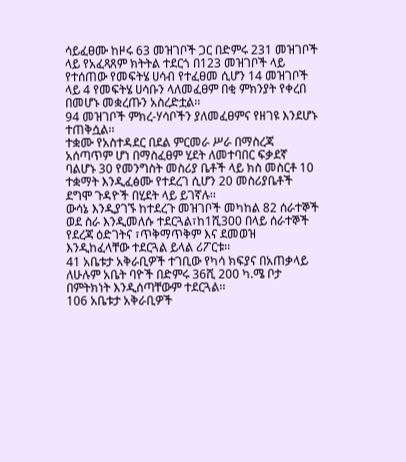ሳይፈፀሙ ከዞሩ 63 መዝገቦች ጋር በድምሩ 231 መዝገቦች ላይ የአፈጻጸም ክትትል ተደርጎ በ123 መዝገቦች ላይ የተሰጠው የመፍትሄ ሀሳብ የተፈፀመ ሲሆን 14 መዝገቦች ላይ 4 የመፍትሄ ሀሳቡን ላለመፈፀም በቂ ምክንያት የቀረበ በመሆኑ መቋረጡን አስረድቷል፡፡
94 መዝገቦች ምክረ-ሃሳቦችን ያለመፈፀምና የዘገዩ እንደሆኑ ተጠቅሷል፡፡
ተቋሙ የአስተዳደር በደል ምርመራ ሥራ በማስረጃ አሰጣጥም ሆነ በማስፈፀም ሂደት ለመተባበር ፍቃደኛ ባልሆኑ 30 የመንግስት መስሪያ ቤቶች ላይ ክስ መስርቶ 10 ተቋማት እንዲፈፅሙ የተደረገ ሲሆን 20 መስሪያቤቶች ደግሞ ጉዳዮች በሂደት ላይ ይገኛሉ፡፡
ውሳኔ እንዲያገኙ ከተደረጉ መዝገቦች መካከል 82 ሰራተኞች ወደ ስራ እንዲመለሱ ተደርጓል፣ከ1ሺ300 በላይ ሰራተኞች የደረጃ ዕድገትና ፣ጥቅማጥቅም እና ደመወዝ እንዲከፈላቸው ተደርጓል ይላል ሪፖርቱ፡፡
41 አቤቱታ አቅራቢዎች ተገቢው የካሳ ክፍያና በአጠቃላይ ለሁሉም አቤት ባዮች በድምሩ 36ሺ 200 ካ.ሜ ቦታ በምትክነት እንዲሰጣቸውም ተደርጓል፡፡
106 አቤቱታ አቅራቢዎች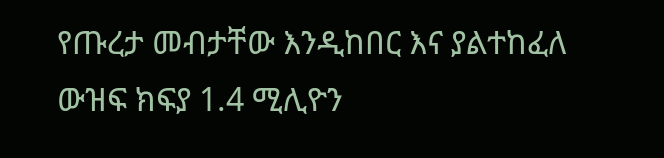የጡረታ መብታቸው እንዲከበር እና ያልተከፈለ ውዝፍ ክፍያ 1.4 ሚሊዮን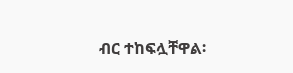ብር ተከፍሏቸዋል፡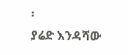፡
ያሬድ እንዳሻው